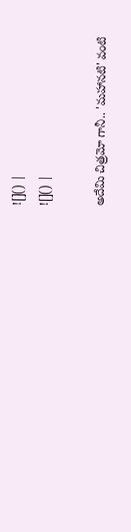![]() |
![]() |

అదేమి చిత్రమో గానీ.. 'మహానటి' వంటి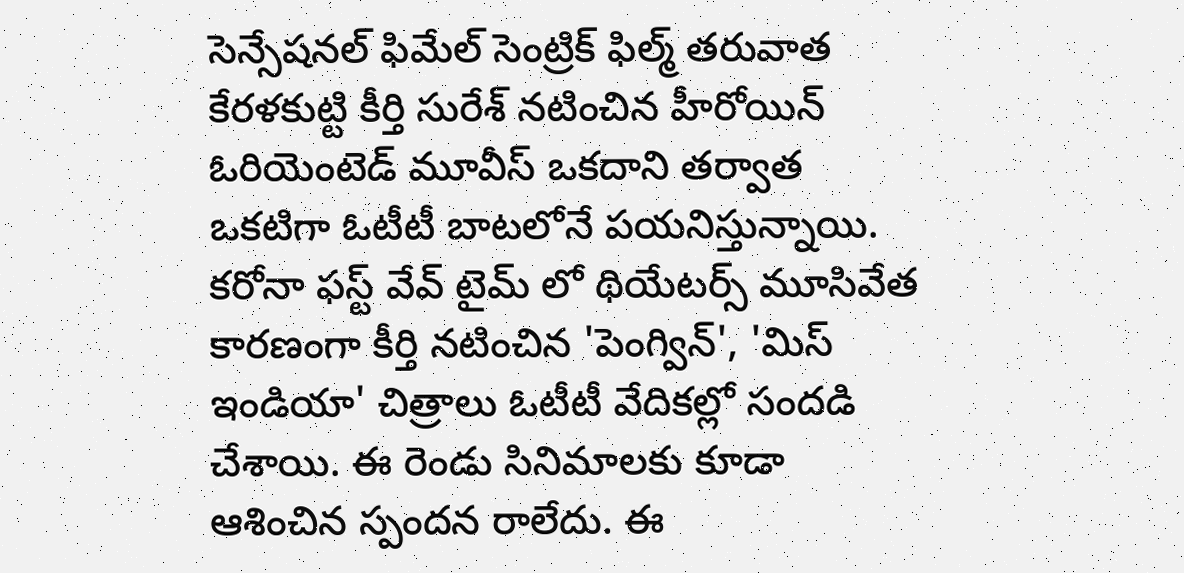సెన్సేషనల్ ఫిమేల్ సెంట్రిక్ ఫిల్మ్ తరువాత కేరళకుట్టి కీర్తి సురేశ్ నటించిన హీరోయిన్ ఓరియెంటెడ్ మూవీస్ ఒకదాని తర్వాత ఒకటిగా ఓటీటీ బాటలోనే పయనిస్తున్నాయి. కరోనా ఫస్ట్ వేవ్ టైమ్ లో థియేటర్స్ మూసివేత కారణంగా కీర్తి నటించిన 'పెంగ్విన్', 'మిస్ ఇండియా' చిత్రాలు ఓటీటీ వేదికల్లో సందడి చేశాయి. ఈ రెండు సినిమాలకు కూడా ఆశించిన స్పందన రాలేదు. ఈ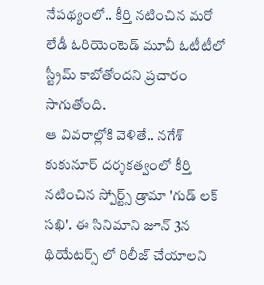నేపథ్యంలో.. కీర్తి నటించిన మరో లేడీ ఓరియెంటెడ్ మూవీ ఓటీటీలో స్ట్రీమ్ కాబోతోందని ప్రచారం సాగుతోంది.
ఆ వివరాల్లోకి వెళితే.. నగేశ్ కుకునూర్ దర్శకత్వంలో కీర్తి నటించిన స్పోర్ట్స్ డ్రామా 'గుడ్ లక్ సఖి'. ఈ సినిమాని జూన్ 3న థియేటర్స్ లో రిలీజ్ చేయాలని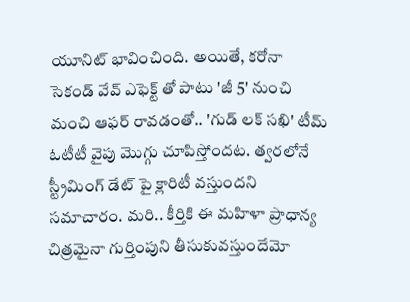యూనిట్ భావించింది. అయితే, కరోనా సెకండ్ వేవ్ ఎఫెక్ట్ తో పాటు 'జీ 5' నుంచి మంచి ఆఫర్ రావడంతో.. 'గుడ్ లక్ సఖి' టీమ్ ఓటీటీ వైపు మొగ్గు చూపిస్తోందట. త్వరలోనే స్ట్రీమింగ్ డేట్ పై క్లారిటీ వస్తుందని సమాచారం. మరి.. కీర్తికి ఈ మహిళా ప్రాధాన్య చిత్రమైనా గుర్తింపుని తీసుకువస్తుందేమో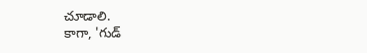చూడాలి.
కాగా, 'గుడ్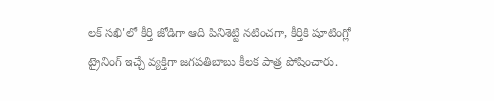లక్ సఖి'లో కీర్తి జోడిగా ఆది పినిశెట్టి నటించగా, కీర్తికి షూటింగ్లో ట్రైనింగ్ ఇచ్చే వ్యక్తిగా జగపతిబాబు కీలక పాత్ర పోషించారు.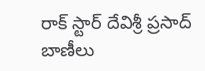రాక్ స్టార్ దేవిశ్రీ ప్రసాద్ బాణీలు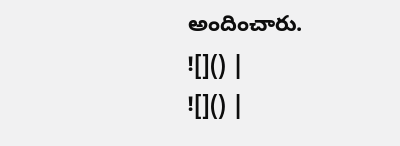అందించారు.
![]() |
![]() |